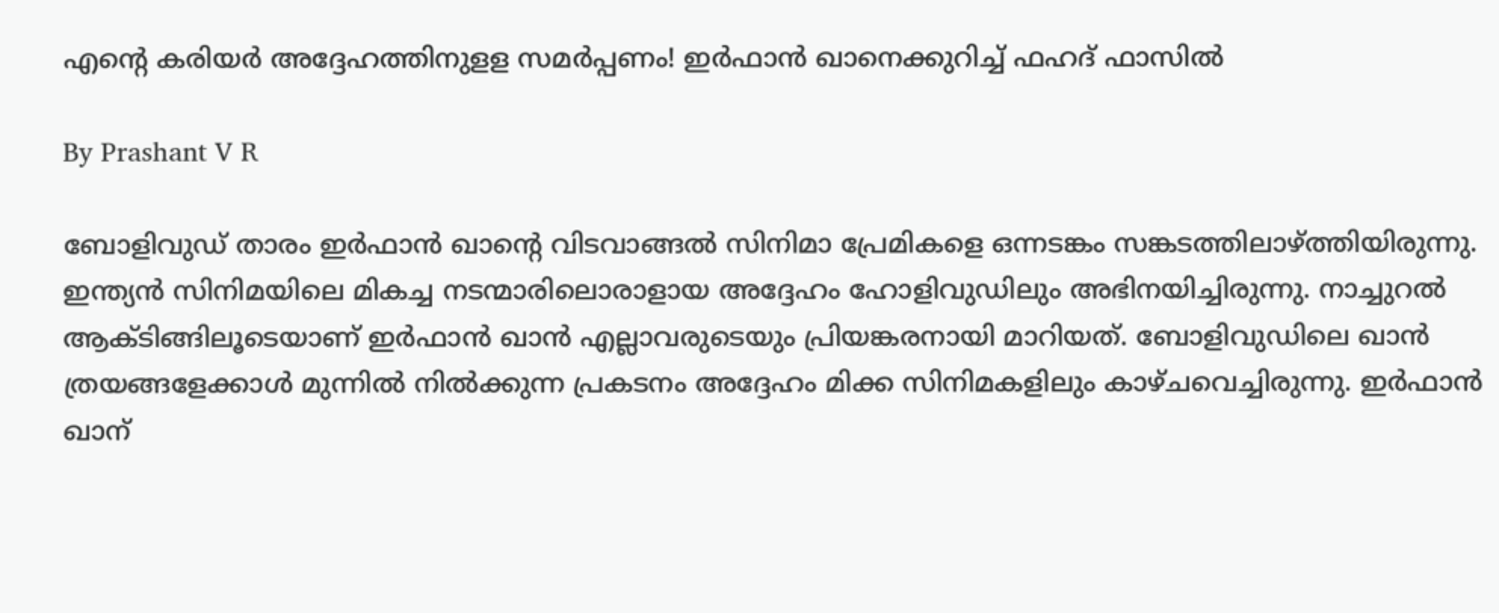എന്റെ കരിയര്‍ അദ്ദേഹത്തിനുളള സമര്‍പ്പണം! ഇര്‍ഫാന്‍ ഖാനെക്കുറിച്ച് ഫഹദ് ഫാസില്‍

By Prashant V R

ബോളിവുഡ് താരം ഇര്‍ഫാന്‍ ഖാന്റെ വിടവാങ്ങല്‍ സിനിമാ പ്രേമികളെ ഒന്നടങ്കം സങ്കടത്തിലാഴ്ത്തിയിരുന്നു. ഇന്ത്യന്‍ സിനിമയിലെ മികച്ച നടന്മാരിലൊരാളായ അദ്ദേഹം ഹോളിവുഡിലും അഭിനയിച്ചിരുന്നു. നാച്ചുറല്‍ ആക്ടിങ്ങിലൂടെയാണ് ഇര്‍ഫാന്‍ ഖാന്‍ എല്ലാവരുടെയും പ്രിയങ്കരനായി മാറിയത്. ബോളിവുഡിലെ ഖാന്‍ ത്രയങ്ങളേക്കാള്‍ മുന്നില്‍ നില്‍ക്കുന്ന പ്രകടനം അദ്ദേഹം മിക്ക സിനിമകളിലും കാഴ്ചവെച്ചിരുന്നു. ഇര്‍ഫാന്‍ ഖാന്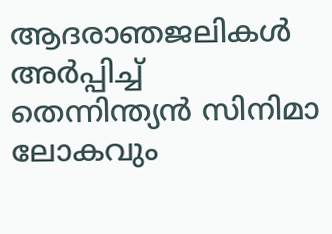ആദരാഞജലികള്‍ അര്‍പ്പിച്ച് തെന്നിന്ത്യന്‍ സിനിമാ ലോകവും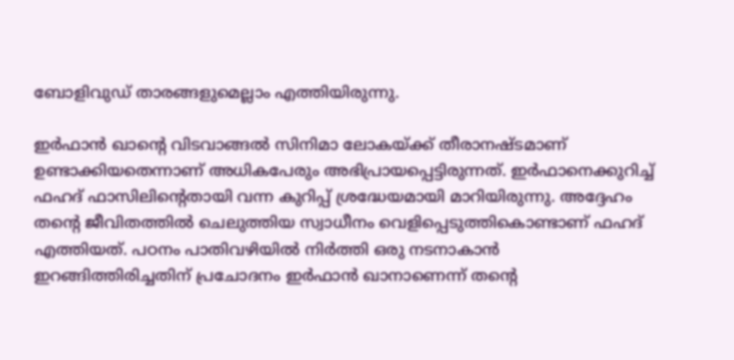ബോളിവുഡ് താരങ്ങളുമെല്ലാം എത്തിയിരുന്നു.

ഇര്‍ഫാന്‍ ഖാന്റെ വിടവാങ്ങല്‍ സിനിമാ ലോകയ്ക്ക് തീരാനഷ്ടമാണ് ഉണ്ടാക്കിയതെന്നാണ് അധികപേരും അഭിപ്രായപ്പെട്ടിരുന്നത്. ഇര്‍ഫാനെക്കുറിച്ച് ഫഹദ് ഫാസിലിന്റെതായി വന്ന കുറിപ്പ് ശ്രദ്ധേയമായി മാറിയിരുന്നു. അദ്ദേഹം തന്റെ ജീവിതത്തില്‍ ചെലുത്തിയ സ്വാധീനം വെളിപ്പെടുത്തികൊണ്ടാണ് ഫഹദ് എത്തിയത്. പഠനം പാതിവഴിയില്‍ നിര്‍ത്തി ഒരു നടനാകാന്‍ ഇറങ്ങിത്തിരിച്ചതിന് പ്രചോദനം ഇര്‍ഫാന്‍ ഖാനാണെന്ന് തന്റെ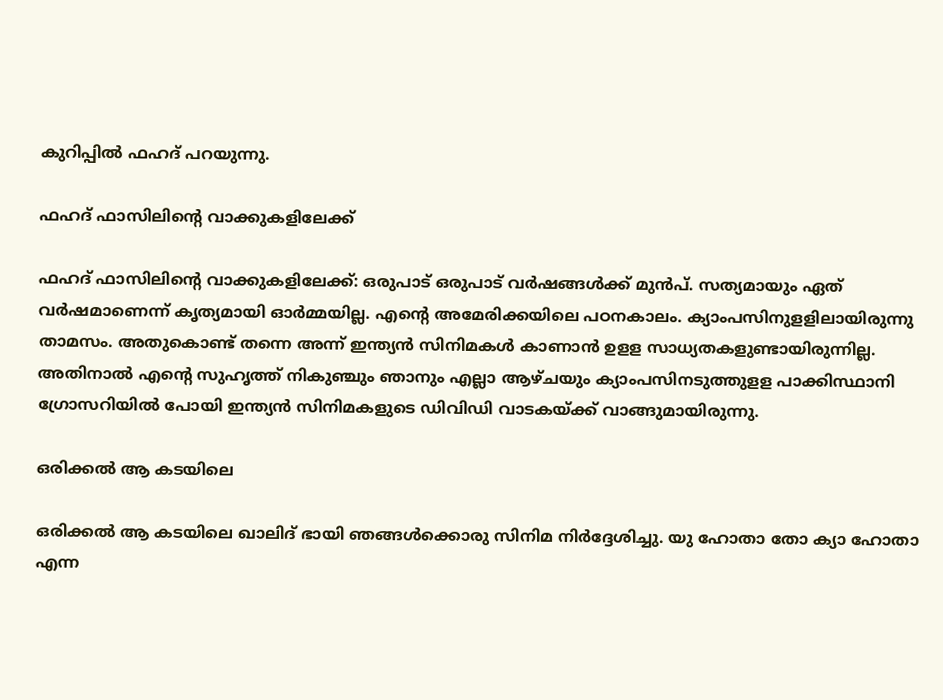കുറിപ്പില്‍ ഫഹദ് പറയുന്നു.

ഫഹദ് ഫാസിലിന്റെ വാക്കുകളിലേക്ക്

ഫഹദ് ഫാസിലിന്റെ വാക്കുകളിലേക്ക്: ഒരുപാട് ഒരുപാട് വര്‍ഷങ്ങള്‍ക്ക് മുന്‍പ്. സത്യമായും ഏത് വര്‍ഷമാണെന്ന് കൃത്യമായി ഓര്‍മ്മയില്ല. എന്റെ അമേരിക്കയിലെ പഠനകാലം. ക്യാംപസിനുളളിലായിരുന്നു താമസം. അതുകൊണ്ട് തന്നെ അന്ന് ഇന്ത്യന്‍ സിനിമകള്‍ കാണാന്‍ ഉളള സാധ്യതകളുണ്ടായിരുന്നില്ല. അതിനാല്‍ എന്റെ സുഹൃത്ത് നികുഞ്ചും ഞാനും എല്ലാ ആഴ്ചയും ക്യാംപസിനടുത്തുളള പാക്കിസ്ഥാനി ഗ്രോസറിയില്‍ പോയി ഇന്ത്യന്‍ സിനിമകളുടെ ഡിവിഡി വാടകയ്ക്ക് വാങ്ങുമായിരുന്നു.

ഒരിക്കല്‍ ആ കടയിലെ

ഒരിക്കല്‍ ആ കടയിലെ ഖാലിദ് ഭായി ഞങ്ങള്‍ക്കൊരു സിനിമ നിര്‍ദ്ദേശിച്ചു. യു ഹോതാ തോ ക്യാ ഹോതാ എന്ന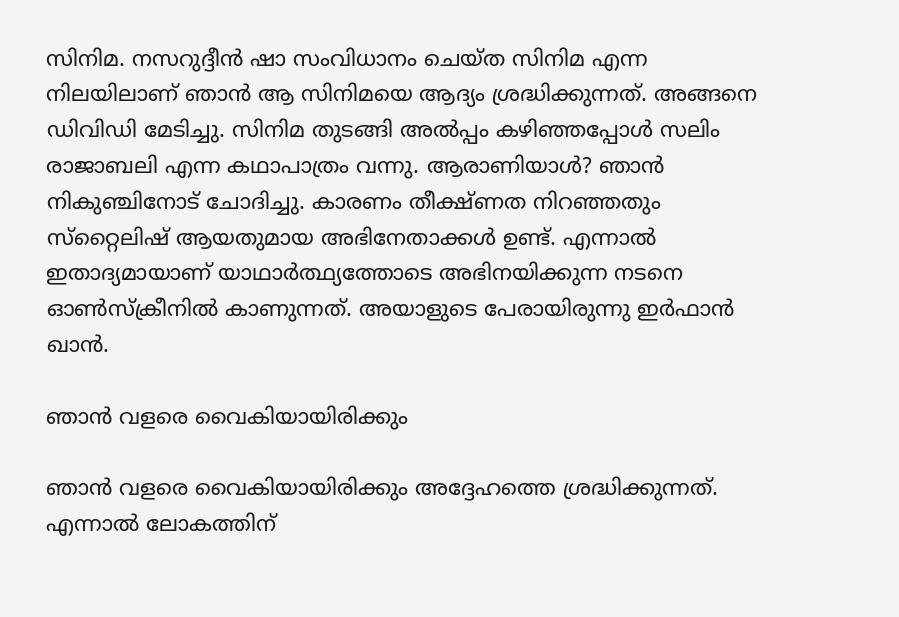സിനിമ. നസറുദ്ദീന്‍ ഷാ സംവിധാനം ചെയ്ത സിനിമ എന്ന നിലയിലാണ് ഞാന്‍ ആ സിനിമയെ ആദ്യം ശ്രദ്ധിക്കുന്നത്. അങ്ങനെ ഡിവിഡി മേടിച്ചു. സിനിമ തുടങ്ങി അല്‍പ്പം കഴിഞ്ഞപ്പോള്‍ സലിം രാജാബലി എന്ന കഥാപാത്രം വന്നു. ആരാണിയാള്‍? ഞാന്‍ നികുഞ്ചിനോട് ചോദിച്ചു. കാരണം തീക്ഷ്ണത നിറഞ്ഞതും സ്‌റ്റൈലിഷ് ആയതുമായ അഭിനേതാക്കള്‍ ഉണ്ട്. എന്നാല്‍ ഇതാദ്യമായാണ് യാഥാര്‍ത്ഥ്യത്തോടെ അഭിനയിക്കുന്ന നടനെ ഓണ്‍സ്‌ക്രീനില്‍ കാണുന്നത്. അയാളുടെ പേരായിരുന്നു ഇര്‍ഫാന്‍ ഖാന്‍.

ഞാന്‍ വളരെ വൈകിയായിരിക്കും

ഞാന്‍ വളരെ വൈകിയായിരിക്കും അദ്ദേഹത്തെ ശ്രദ്ധിക്കുന്നത്. എന്നാല്‍ ലോകത്തിന്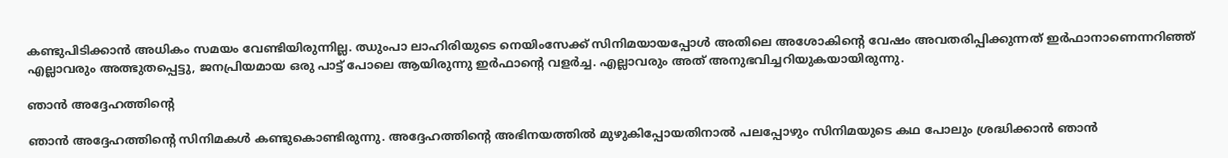കണ്ടുപിടിക്കാന്‍ അധികം സമയം വേണ്ടിയിരുന്നില്ല. ഝുംപാ ലാഹിരിയുടെ നെയിംസേക്ക് സിനിമയായപ്പോള്‍ അതിലെ അശോകിന്റെ വേഷം അവതരിപ്പിക്കുന്നത് ഇര്‍ഫാനാണെന്നറിഞ്ഞ് എല്ലാവരും അത്ഭുതപ്പെട്ടു, ജനപ്രിയമായ ഒരു പാട്ട് പോലെ ആയിരുന്നു ഇര്‍ഫാന്റെ വളര്‍ച്ച. എല്ലാവരും അത് അനുഭവിച്ചറിയുകയായിരുന്നു.

ഞാന്‍ അദ്ദേഹത്തിന്റെ

ഞാന്‍ അദ്ദേഹത്തിന്റെ സിനിമകള്‍ കണ്ടുകൊണ്ടിരുന്നു. അദ്ദേഹത്തിന്റെ അഭിനയത്തില്‍ മുഴുകിപ്പോയതിനാല്‍ പലപ്പോഴും സിനിമയുടെ കഥ പോലും ശ്രദ്ധിക്കാന്‍ ഞാന്‍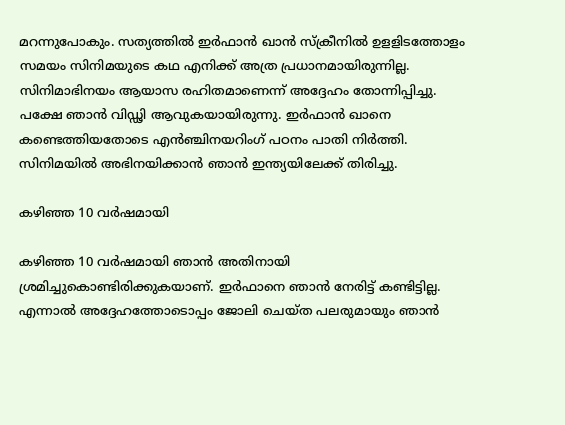മറന്നുപോകും. സത്യത്തില്‍ ഇര്‍ഫാന്‍ ഖാന്‍ സ്‌ക്രീനില്‍ ഉളളിടത്തോളം സമയം സിനിമയുടെ കഥ എനിക്ക് അത്ര പ്രധാനമായിരുന്നില്ല. സിനിമാഭിനയം ആയാസ രഹിതമാണെന്ന് അദ്ദേഹം തോന്നിപ്പിച്ചു. പക്ഷേ ഞാന്‍ വിഡ്ഢി ആവുകയായിരുന്നു. ഇര്‍ഫാന്‍ ഖാനെ കണ്ടെത്തിയതോടെ എന്‍ഞ്ചിനയറിംഗ് പഠനം പാതി നിര്‍ത്തി. സിനിമയില്‍ അഭിനയിക്കാന്‍ ഞാന്‍ ഇന്ത്യയിലേക്ക് തിരിച്ചു.

കഴിഞ്ഞ 10 വര്‍ഷമായി

കഴിഞ്ഞ 10 വര്‍ഷമായി ഞാന്‍ അതിനായി ശ്രമിച്ചുകൊണ്ടിരിക്കുകയാണ്. ഇര്‍ഫാനെ ഞാന്‍ നേരിട്ട് കണ്ടിട്ടില്ല. എന്നാല്‍ അദ്ദേഹത്തോടൊപ്പം ജോലി ചെയ്ത പലരുമായും ഞാന്‍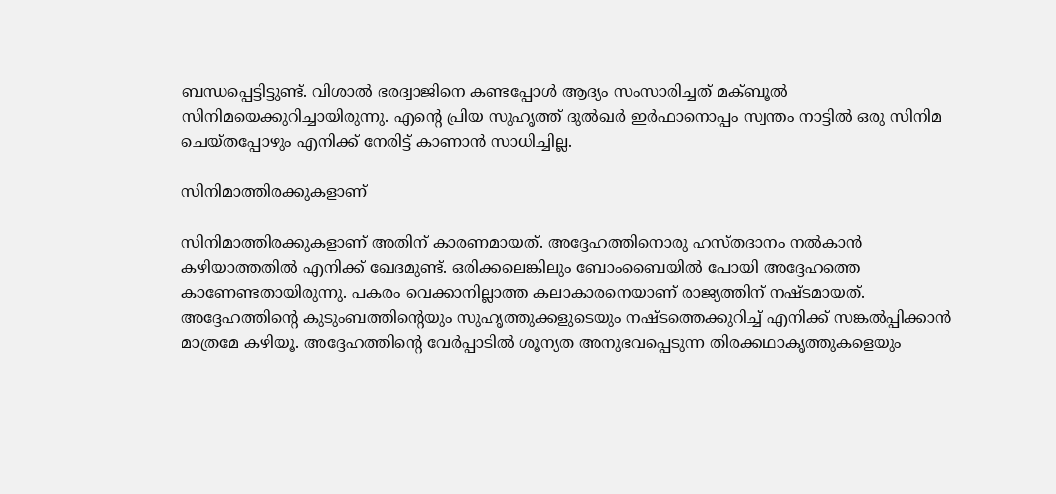ബന്ധപ്പെട്ടിട്ടുണ്ട്. വിശാല്‍ ഭരദ്വാജിനെ കണ്ടപ്പോള്‍ ആദ്യം സംസാരിച്ചത് മക്ബൂല്‍ സിനിമയെക്കുറിച്ചായിരുന്നു. എന്റെ പ്രിയ സുഹൃത്ത് ദുല്‍ഖര്‍ ഇര്‍ഫാനൊപ്പം സ്വന്തം നാട്ടില്‍ ഒരു സിനിമ ചെയ്തപ്പോഴും എനിക്ക് നേരിട്ട് കാണാന്‍ സാധിച്ചില്ല.

സിനിമാത്തിരക്കുകളാണ്

സിനിമാത്തിരക്കുകളാണ് അതിന് കാരണമായത്. അദ്ദേഹത്തിനൊരു ഹസ്തദാനം നല്‍കാന്‍ കഴിയാത്തതില്‍ എനിക്ക് ഖേദമുണ്ട്. ഒരിക്കലെങ്കിലും ബോംബൈയില്‍ പോയി അദ്ദേഹത്തെ കാണേണ്ടതായിരുന്നു. പകരം വെക്കാനില്ലാത്ത കലാകാരനെയാണ് രാജ്യത്തിന് നഷ്ടമായത്. അദ്ദേഹത്തിന്റെ കുടുംബത്തിന്റെയും സുഹൃത്തുക്കളുടെയും നഷ്ടത്തെക്കുറിച്ച് എനിക്ക് സങ്കല്‍പ്പിക്കാന്‍ മാത്രമേ കഴിയൂ. അദ്ദേഹത്തിന്റെ വേര്‍പ്പാടില്‍ ശൂന്യത അനുഭവപ്പെടുന്ന തിരക്കഥാകൃത്തുകളെയും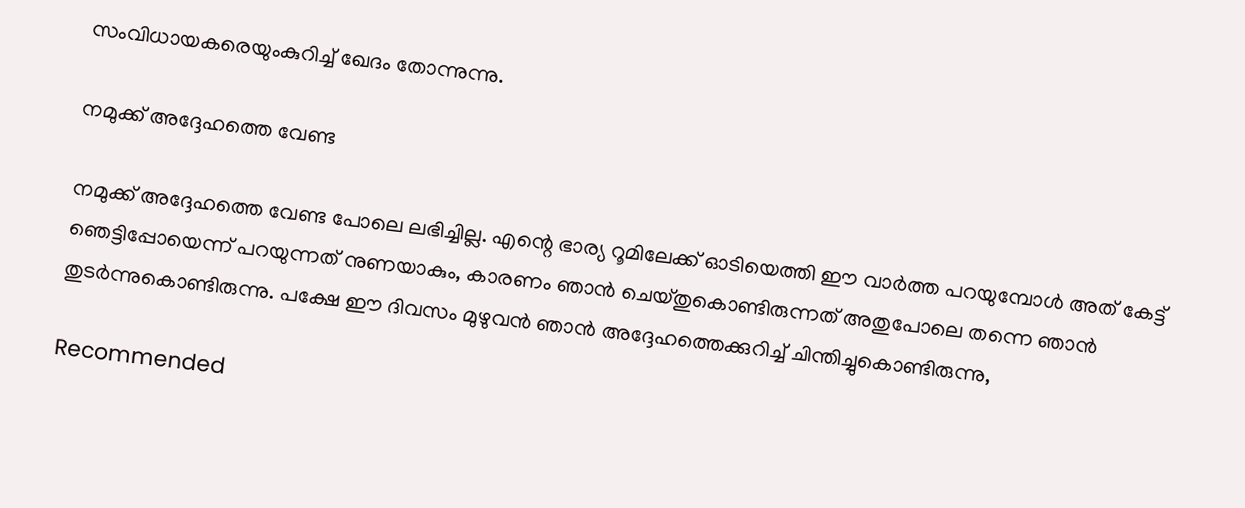സംവിധായകരെയുംകുറിച്ച് ഖേദം തോന്നുന്നു.

നമുക്ക് അദ്ദേഹത്തെ വേണ്ട

നമുക്ക് അദ്ദേഹത്തെ വേണ്ട പോലെ ലഭിച്ചില്ല. എന്റെ ഭാര്യ റൂമിലേക്ക് ഓടിയെത്തി ഈ വാര്‍ത്ത പറയുമ്പോള്‍ അത് കേട്ട് ഞെട്ടിപ്പോയെന്ന് പറയുന്നത് നുണയാകും, കാരണം ഞാന്‍ ചെയ്തുകൊണ്ടിരുന്നത് അതുപോലെ തന്നെ ഞാന്‍ തുടര്‍ന്നുകൊണ്ടിരുന്നു. പക്ഷേ ഈ ദിവസം മുഴുവന്‍ ഞാന്‍ അദ്ദേഹത്തെക്കുറിച്ച് ചിന്തിച്ചുകൊണ്ടിരുന്നു,

Recommended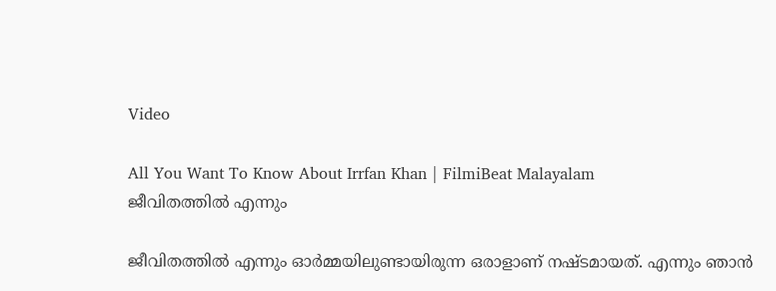Video

All You Want To Know About Irrfan Khan | FilmiBeat Malayalam
ജീവിതത്തില്‍ എന്നും

ജീവിതത്തില്‍ എന്നും ഓര്‍മ്മയിലുണ്ടായിരുന്ന ഒരാളാണ് നഷ്ടമായത്. എന്നും ഞാന്‍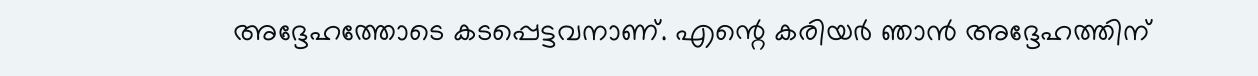അദ്ദേഹത്തോടെ കടപ്പെട്ടവനാണ്. എന്റെ കരിയര്‍ ഞാന്‍ അദ്ദേഹത്തിന്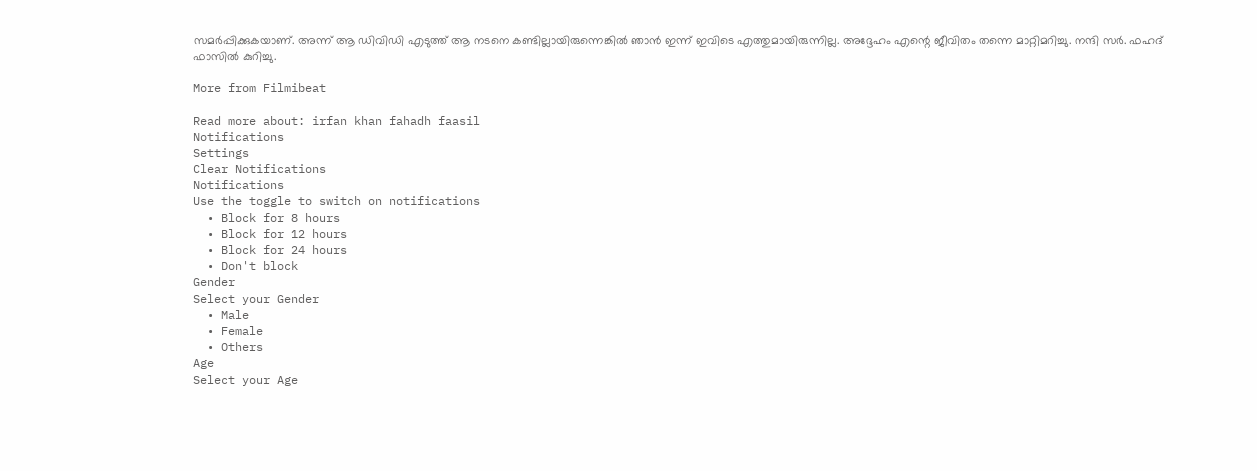സമര്‍പ്പിക്കുകയാണ്. അന്ന് ആ ഡിവിഡി എടുത്ത് ആ നടനെ കണ്ടില്ലായിരുന്നെങ്കില്‍ ഞാന്‍ ഇന്ന് ഇവിടെ എത്തുമായിരുന്നില്ല. അദ്ദേഹം എന്റെ ജീവിതം തന്നെ മാറ്റിമറിച്ചു. നന്ദി സര്‍. ഫഹദ് ഫാസില്‍ കുറിച്ചു.

More from Filmibeat

Read more about: irfan khan fahadh faasil
Notifications
Settings
Clear Notifications
Notifications
Use the toggle to switch on notifications
  • Block for 8 hours
  • Block for 12 hours
  • Block for 24 hours
  • Don't block
Gender
Select your Gender
  • Male
  • Female
  • Others
Age
Select your Age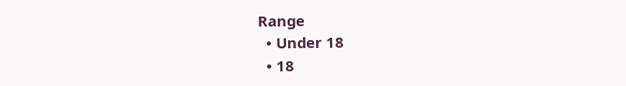Range
  • Under 18
  • 18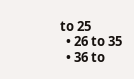to 25
  • 26 to 35
  • 36 to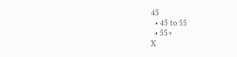45
  • 45 to 55
  • 55+
X